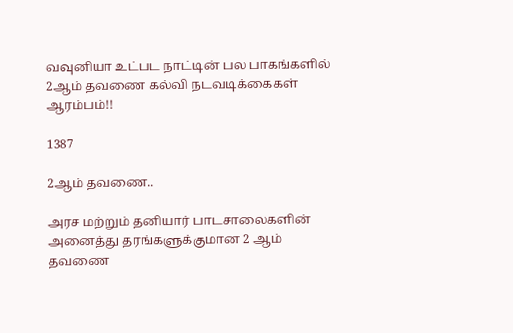வவுனியா உட்பட நாட்டின் பல பாகங்களில் 2ஆம் தவணை கல்வி நடவடிக்கைகள் ஆரம்பம்!!

1387

2ஆம் தவணை..

அரச மற்றும் தனியார் பாடசாலைகளின் அனைத்து தரங்களுக்குமான 2 ஆம் தவணை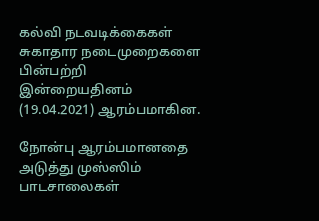கல்வி நடவடிக்கைகள் சுகாதார நடைமுறைகளை பின்பற்றி இன்றையதினம் (19.04.2021) ஆரம்பமாகின.

நோன்பு ஆரம்பமானதை அடுத்து முஸ்ஸிம் பாடசாலைகள்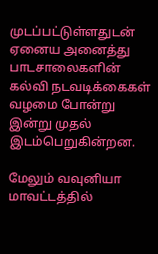முடப்பட்டுள்ளதுடன் ஏனைய அனைத்து பாடசாலைகளின் கல்வி நடவடிக்கைகள் வழமை போன்று இன்று முதல் இடம்பெறுகின்றன.

மேலும் வவுனியா மாவட்டத்தில்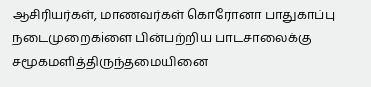ஆசிரியர்கள், மாணவர்கள் கொரோனா பாதுகாப்பு நடைமுறைகiளை பின்பற்றிய பாடசாலைக்கு சமூகமளித்திருந்தமையினை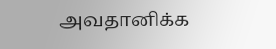அவதானிக்க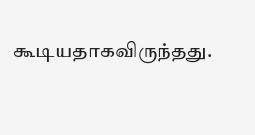கூடியதாகவிருந்தது.